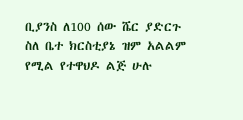ቢያንስ ለ100 ሰው ሼር ያድርጉ ስለ ቤተ ክርስቲያኔ ዝም አልልም የሚል የተዋህዶ ልጅ ሁሉ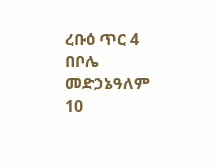ረቡዕ ጥር 4 በቦሌ መድኃኔዓለም 10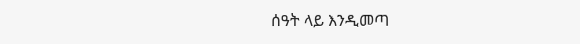ሰዓት ላይ እንዲመጣ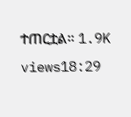ተጠርቷል። 1.9K views18:29